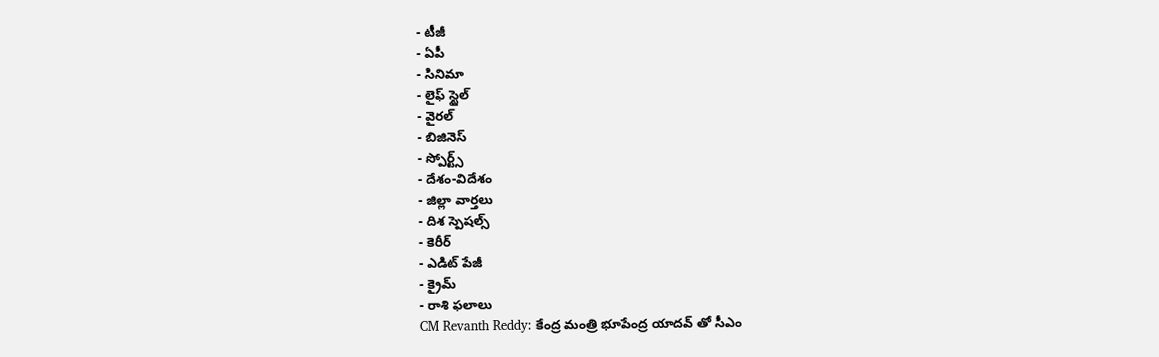- టీజీ
- ఏపీ
- సినిమా
- లైఫ్ స్టైల్
- వైరల్
- బిజినెస్
- స్పోర్ట్స్
- దేశం-విదేశం
- జిల్లా వార్తలు
- దిశ స్పెషల్స్
- కెరీర్
- ఎడిట్ పేజీ
- క్రైమ్
- రాశి ఫలాలు
CM Revanth Reddy: కేంద్ర మంత్రి భూపేంద్ర యాదవ్ తో సీఎం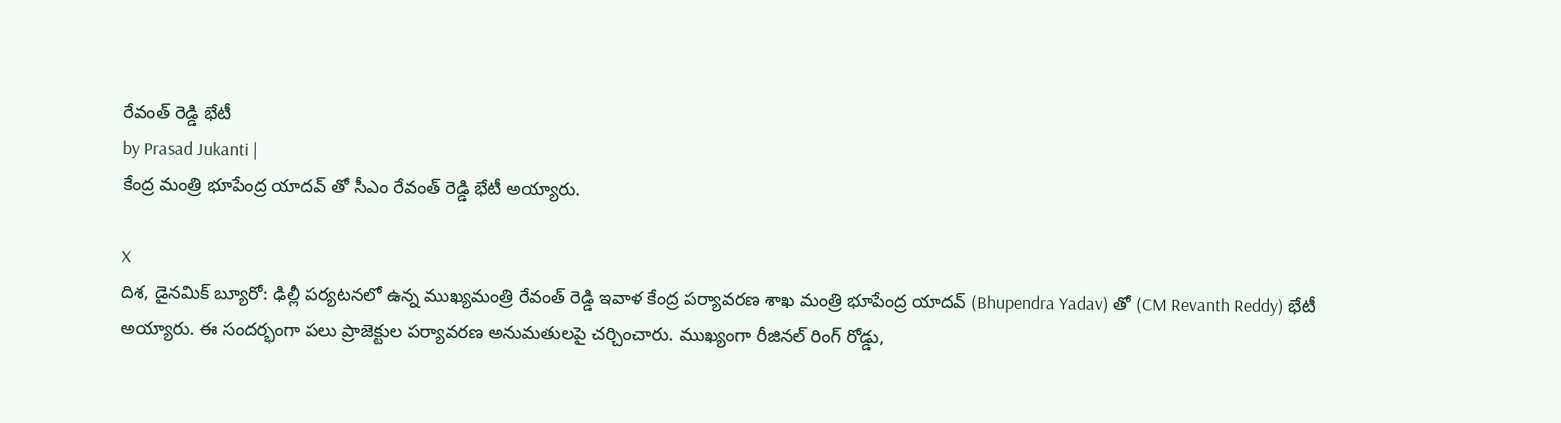రేవంత్ రెడ్డి భేటీ
by Prasad Jukanti |
కేంద్ర మంత్రి భూపేంద్ర యాదవ్ తో సీఎం రేవంత్ రెడ్డి భేటీ అయ్యారు.

X
దిశ, డైనమిక్ బ్యూరో: ఢిల్లీ పర్యటనలో ఉన్న ముఖ్యమంత్రి రేవంత్ రెడ్డి ఇవాళ కేంద్ర పర్యావరణ శాఖ మంత్రి భూపేంద్ర యాదవ్ (Bhupendra Yadav) తో (CM Revanth Reddy) భేటీ అయ్యారు. ఈ సందర్భంగా పలు ప్రాజెక్టుల పర్యావరణ అనుమతులపై చర్చించారు. ముఖ్యంగా రీజినల్ రింగ్ రోడ్డు,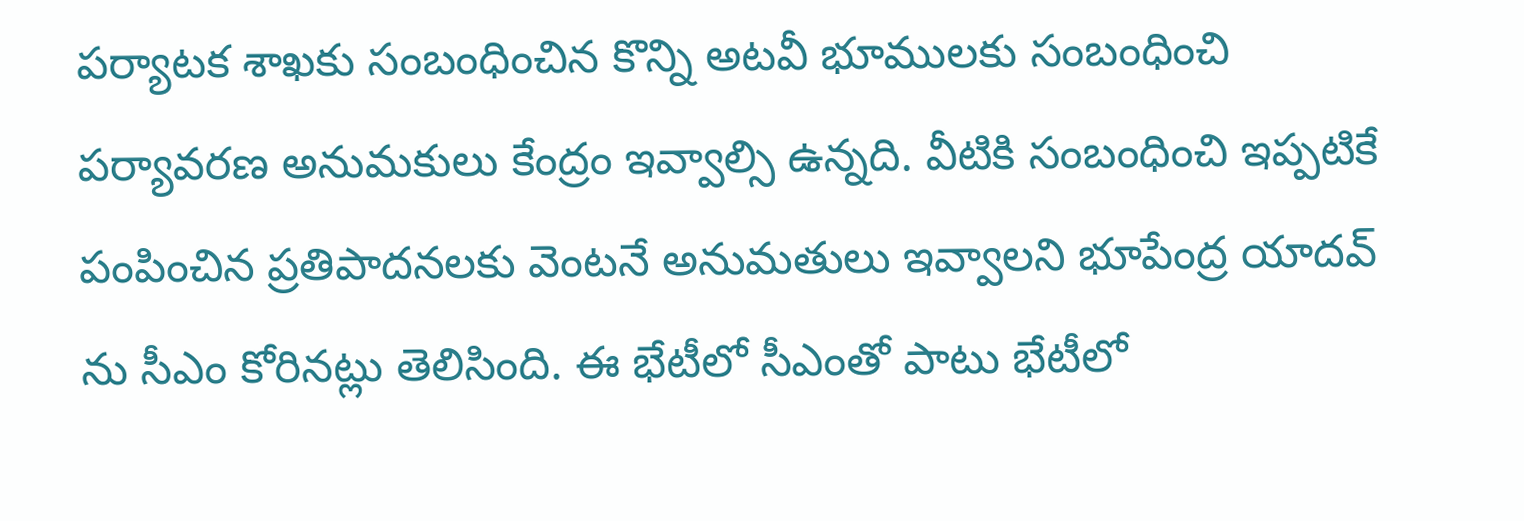పర్యాటక శాఖకు సంబంధించిన కొన్ని అటవీ భూములకు సంబంధించి పర్యావరణ అనుమకులు కేంద్రం ఇవ్వాల్సి ఉన్నది. వీటికి సంబంధించి ఇప్పటికే పంపించిన ప్రతిపాదనలకు వెంటనే అనుమతులు ఇవ్వాలని భూపేంద్ర యాదవ్ ను సీఎం కోరినట్లు తెలిసింది. ఈ భేటీలో సీఎంతో పాటు భేటీలో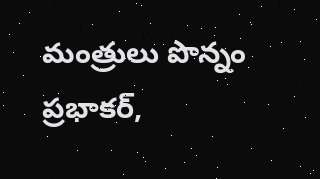మంత్రులు పొన్నం ప్రభాకర్,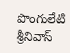పొంగులేటి శ్రీనివాస్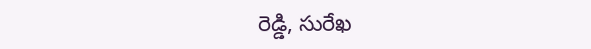రెడ్డి, సురేఖ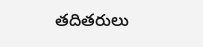తదితరులు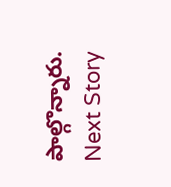పాల్గొన్నారు.
Next Story